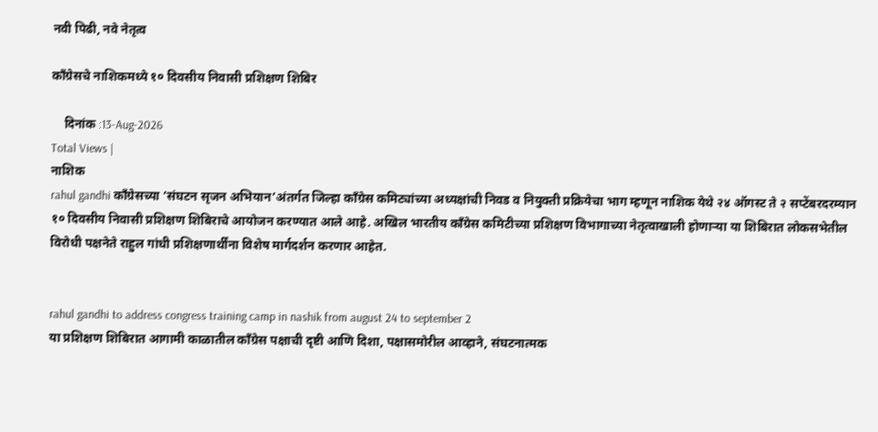नवी पिढी, नवे नेतृत्व

काँग्रेसचे नाशिकमध्ये १० दिवसीय निवासी प्रशिक्षण शिबिर

    दिनांक :13-Aug-2026
Total Views |
नाशिक
rahul gandhi काँग्रेसच्या ‘संघटन सृजन अभियान’अंतर्गत जिल्हा काँग्रेस कमिट्यांच्या अध्यक्षांची निवड व नियुक्ती प्रक्रियेचा भाग म्हणून नाशिक येथे २४ ऑगस्ट ते २ सप्टेंबरदरम्यान १० दिवसीय निवासी प्रशिक्षण शिबिराचे आयोजन करण्यात आले आहे. अखिल भारतीय काँग्रेस कमिटीच्या प्रशिक्षण विभागाच्या नेतृत्वाखाली होणाऱ्या या शिबिरात लोकसभेतील विरोधी पक्षनेते राहुल गांधी प्रशिक्षणार्थींना विशेष मार्गदर्शन करणार आहेत.


rahul gandhi to address congress training camp in nashik from august 24 to september 2
या प्रशिक्षण शिबिरात आगामी काळातील काँग्रेस पक्षाची दृष्टी आणि दिशा, पक्षासमोरील आव्हाने, संघटनात्मक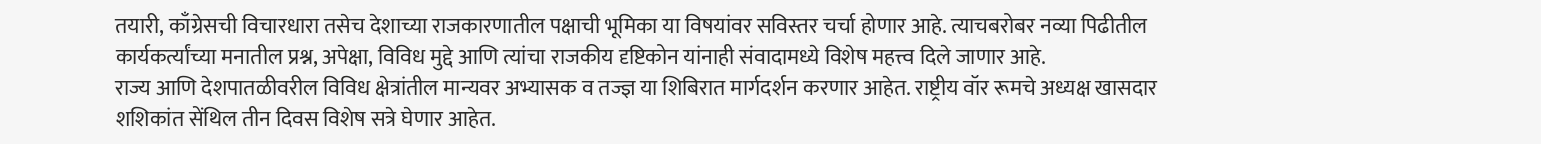तयारी, काँग्रेसची विचारधारा तसेच देशाच्या राजकारणातील पक्षाची भूमिका या विषयांवर सविस्तर चर्चा होणार आहे. त्याचबरोबर नव्या पिढीतील कार्यकर्त्यांच्या मनातील प्रश्न, अपेक्षा, विविध मुद्दे आणि त्यांचा राजकीय दृष्टिकोन यांनाही संवादामध्ये विशेष महत्त्व दिले जाणार आहे.
राज्य आणि देशपातळीवरील विविध क्षेत्रांतील मान्यवर अभ्यासक व तज्ज्ञ या शिबिरात मार्गदर्शन करणार आहेत. राष्ट्रीय वॉर रूमचे अध्यक्ष खासदार शशिकांत सेंथिल तीन दिवस विशेष सत्रे घेणार आहेत.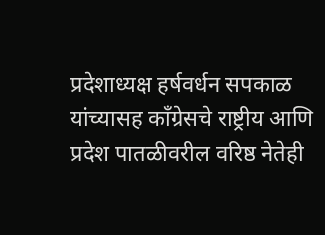प्रदेशाध्यक्ष हर्षवर्धन सपकाळ यांच्यासह काँग्रेसचे राष्ट्रीय आणि प्रदेश पातळीवरील वरिष्ठ नेतेही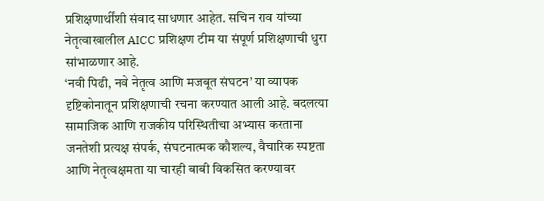प्रशिक्षणार्थींशी संवाद साधणार आहेत. सचिन राव यांच्या नेतृत्वाखालील AICC प्रशिक्षण टीम या संपूर्ण प्रशिक्षणाची धुरा सांभाळणार आहे.
‘नवी पिढी, नवे नेतृत्व आणि मजबूत संघटन’ या व्यापक दृष्टिकोनातून प्रशिक्षणाची रचना करण्यात आली आहे. बदलत्या सामाजिक आणि राजकीय परिस्थितीचा अभ्यास करताना जनतेशी प्रत्यक्ष संपर्क, संघटनात्मक कौशल्य, वैचारिक स्पष्टता आणि नेतृत्वक्षमता या चारही बाबी विकसित करण्यावर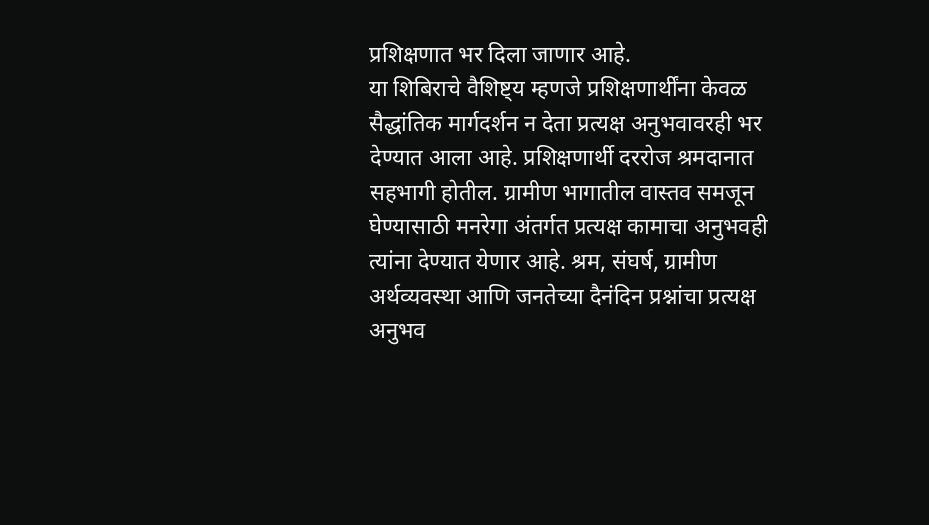प्रशिक्षणात भर दिला जाणार आहे.
या शिबिराचे वैशिष्ट्य म्हणजे प्रशिक्षणार्थींना केवळ सैद्धांतिक मार्गदर्शन न देता प्रत्यक्ष अनुभवावरही भर देण्यात आला आहे. प्रशिक्षणार्थी दररोज श्रमदानात सहभागी होतील. ग्रामीण भागातील वास्तव समजून घेण्यासाठी मनरेगा अंतर्गत प्रत्यक्ष कामाचा अनुभवही त्यांना देण्यात येणार आहे. श्रम, संघर्ष, ग्रामीण अर्थव्यवस्था आणि जनतेच्या दैनंदिन प्रश्नांचा प्रत्यक्ष अनुभव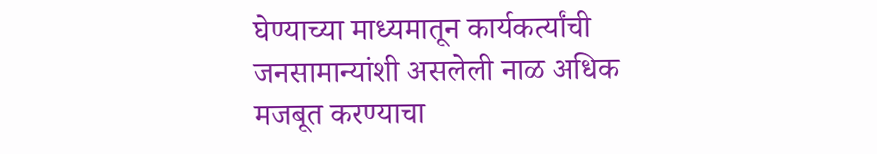घेण्याच्या माध्यमातून कार्यकर्त्यांची जनसामान्यांशी असलेली नाळ अधिक मजबूत करण्याचा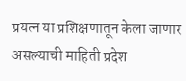प्रयत्न या प्रशिक्षणातून केला जाणार असल्याची माहिती प्रदेश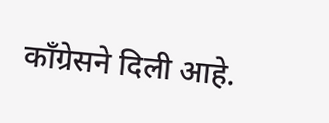काँग्रेसने दिली आहे.